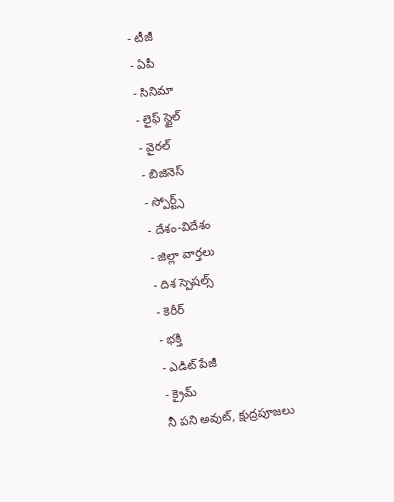- టీజీ
- ఏపీ
- సినిమా
- లైఫ్ స్టైల్
- వైరల్
- బిజినెస్
- స్పోర్ట్స్
- దేశం-విదేశం
- జిల్లా వార్తలు
- దిశ స్పెషల్స్
- కెరీర్
- భక్తి
- ఎడిట్ పేజీ
- క్రైమ్
నీ పని అవుట్, క్షుద్రపూజలు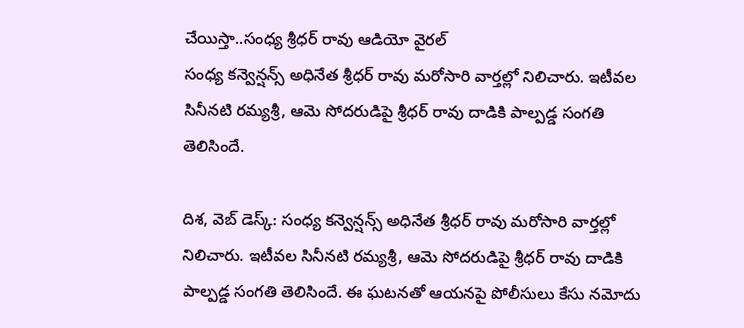చేయిస్తా..సంధ్య శ్రీధర్ రావు ఆడియో వైరల్
సంధ్య కన్వెన్షన్స్ అధినేత శ్రీధర్ రావు మరోసారి వార్తల్లో నిలిచారు. ఇటీవల సినీనటి రమ్యశ్రీ, ఆమె సోదరుడిపై శ్రీధర్ రావు దాడికి పాల్పడ్డ సంగతి తెలిసిందే.

దిశ, వెబ్ డెస్క్: సంధ్య కన్వెన్షన్స్ అధినేత శ్రీధర్ రావు మరోసారి వార్తల్లో నిలిచారు. ఇటీవల సినీనటి రమ్యశ్రీ, ఆమె సోదరుడిపై శ్రీధర్ రావు దాడికి పాల్పడ్డ సంగతి తెలిసిందే. ఈ ఘటనతో ఆయనపై పోలీసులు కేసు నమోదు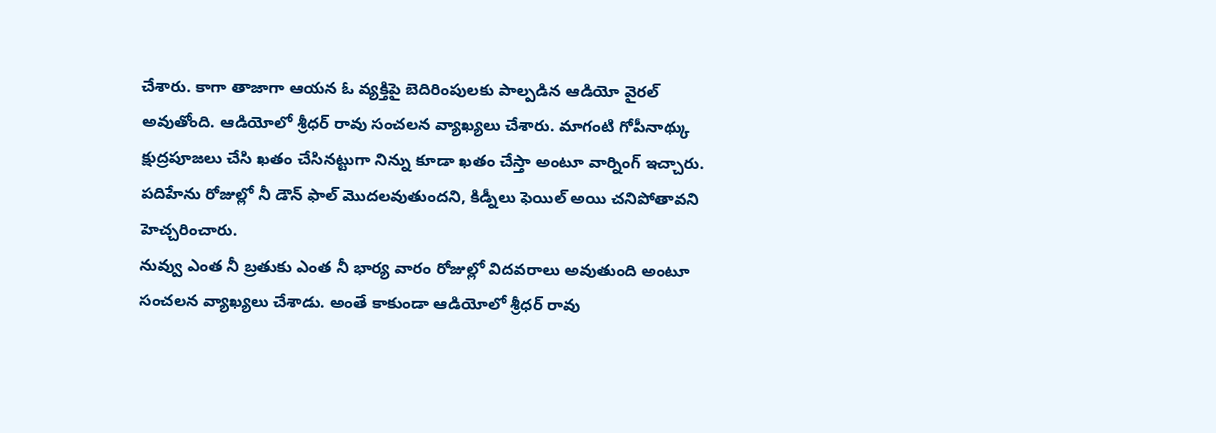చేశారు. కాగా తాజాగా ఆయన ఓ వ్యక్తిపై బెదిరింపులకు పాల్పడిన ఆడియో వైరల్ అవుతోంది. ఆడియోలో శ్రీధర్ రావు సంచలన వ్యాఖ్యలు చేశారు. మాగంటి గోపీనాథ్కు క్షుద్రపూజలు చేసి ఖతం చేసినట్టుగా నిన్ను కూడా ఖతం చేస్తా అంటూ వార్నింగ్ ఇచ్చారు. పదిహేను రోజుల్లో నీ డౌన్ ఫాల్ మొదలవుతుందని, కిడ్నీలు ఫెయిల్ అయి చనిపోతావని హెచ్చరించారు.
నువ్వు ఎంత నీ బ్రతుకు ఎంత నీ భార్య వారం రోజుల్లో విదవరాలు అవుతుంది అంటూ సంచలన వ్యాఖ్యలు చేశాడు. అంతే కాకుండా ఆడియోలో శ్రీధర్ రావు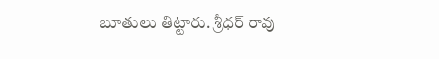బూతులు తిట్టారు. శ్రీధర్ రావు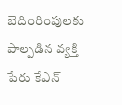బెదింరింపులకు పాల్పడిన వ్యక్తి పేరు కేఎన్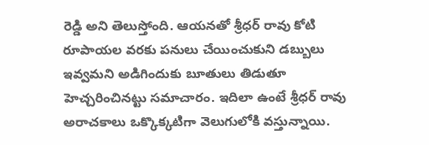రెడ్డి అని తెలుస్తోంది. ఆయనతో శ్రీధర్ రావు కోటి రూపాయల వరకు పనులు చేయించుకుని డబ్బులు ఇవ్వమని అడిగిందుకు బూతులు తిడుతూ హెచ్చరించినట్టు సమాచారం. ఇదిలా ఉంటే శ్రీధర్ రావు అరాచకాలు ఒక్కొక్కటిగా వెలుగులోకి వస్తున్నాయి.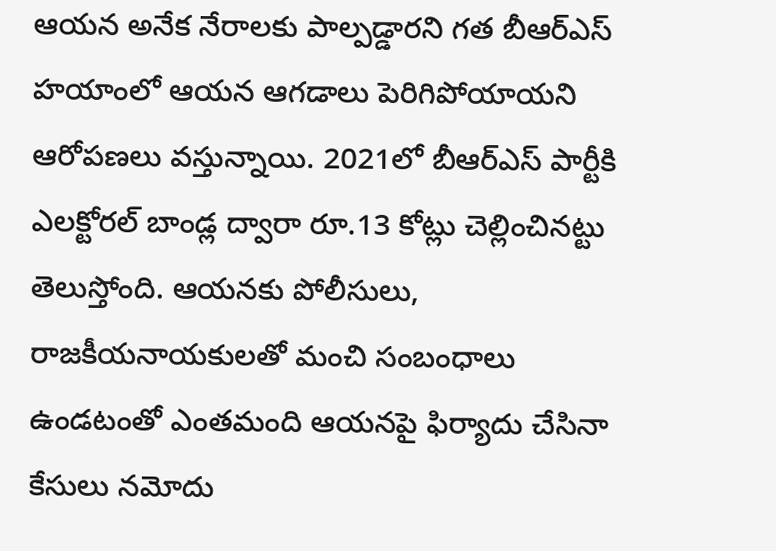ఆయన అనేక నేరాలకు పాల్పడ్డారని గత బీఆర్ఎస్ హయాంలో ఆయన ఆగడాలు పెరిగిపోయాయని ఆరోపణలు వస్తున్నాయి. 2021లో బీఆర్ఎస్ పార్టీకి ఎలక్టోరల్ బాండ్ల ద్వారా రూ.13 కోట్లు చెల్లించినట్టు తెలుస్తోంది. ఆయనకు పోలీసులు, రాజకీయనాయకులతో మంచి సంబంధాలు ఉండటంతో ఎంతమంది ఆయనపై ఫిర్యాదు చేసినా కేసులు నమోదు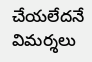చేయలేదనే విమర్శలు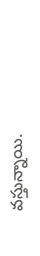వస్తున్నాయి.